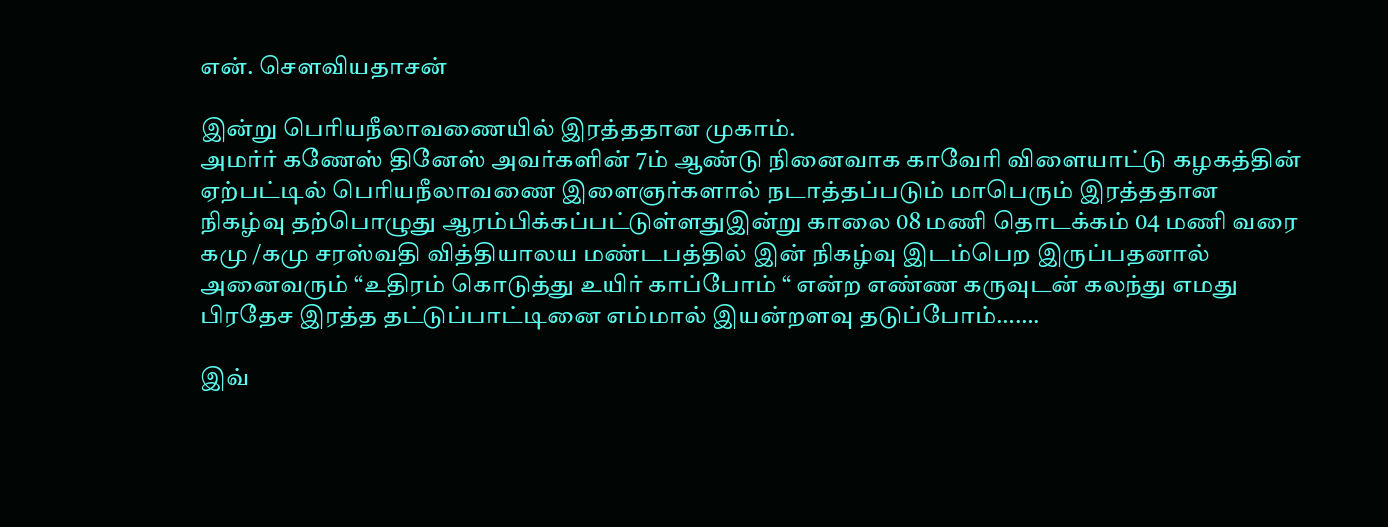என். செளவியதாசன்

இன்று பெரியநீலாவணையில் இரத்ததான முகாம்.
அமர்ர் கணேஸ் தினேஸ் அவர்களின் 7ம் ஆண்டு நினைவாக காவேரி விளையாட்டு கழகத்தின் ஏற்பட்டில் பெரியநீலாவணை இளைஞர்களால் நடாத்தப்படும் மாபெரும் இரத்ததான நிகழ்வு தற்பொழுது ஆரம்பிக்கப்பட்டுள்ளதுஇன்று காலை 08 மணி தொடக்கம் 04 மணி வரை கமு /கமு சரஸ்வதி வித்தியாலய மண்டபத்தில் இன் நிகழ்வு இடம்பெற இருப்பதனால் அனைவரும் “உதிரம் கொடுத்து உயிர் காப்போம் “ என்ற எண்ண கருவுடன் கலந்து எமது பிரதேச இரத்த தட்டுப்பாட்டினை எம்மால் இயன்றளவு தடுப்போம்…….

இவ்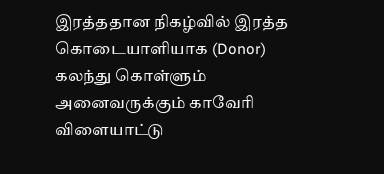இரத்ததான நிகழ்வில் இரத்த கொடையாளியாக (Donor) கலந்து கொள்ளும் அனைவருக்கும் காவேரி விளையாட்டு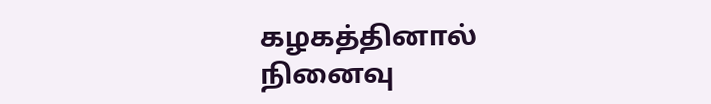கழகத்தினால் நினைவு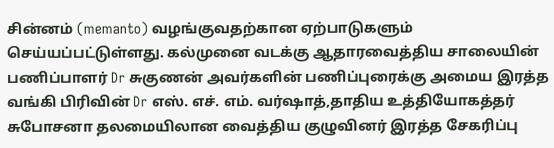சின்னம் (memanto) வழங்குவதற்கான ஏற்பாடுகளும் செய்யப்பட்டுள்ளது. கல்முனை வடக்கு ஆதாரவைத்திய சாலையின் பணிப்பாளர் Dr சுகுணன் அவர்களின் பணிப்புரைக்கு அமைய இரத்த வங்கி பிரிவின் Dr எஸ். எச். எம். வர்ஷாத்,தாதிய உத்தியோகத்தர் சுபோசனா தலமையிலான வைத்திய குழுவினர் இரத்த சேகரிப்பு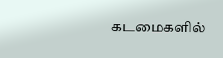கடமைகளில்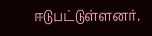ஈடுபட்டுள்ளனர்.